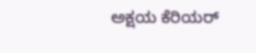ಅಕ್ಷಯ ಕೆರಿಯರ್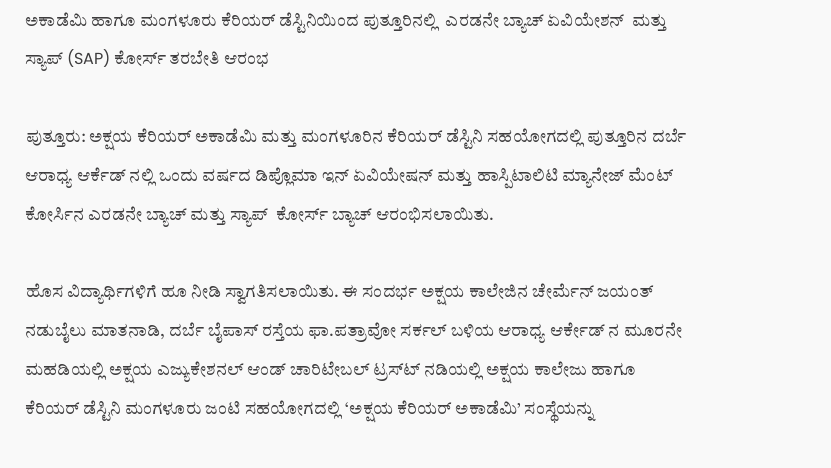ಅಕಾಡೆಮಿ ಹಾಗೂ ಮಂಗಳೂರು ಕೆರಿಯರ್ ಡೆಸ್ಟಿನಿಯಿಂದ ಪುತ್ತೂರಿನಲ್ಲಿ  ಎರಡನೇ ಬ್ಯಾಚ್ ಏವಿಯೇಶನ್  ಮತ್ತು ಸ್ಯಾಪ್ (SAP) ಕೋರ್ಸ್ ತರಬೇತಿ ಆರಂಭ

ಪುತ್ತೂರು: ಅಕ್ಷಯ ಕೆರಿಯರ್ ಅಕಾಡೆಮಿ ಮತ್ತು ಮಂಗಳೂರಿನ ಕೆರಿಯರ್ ಡೆಸ್ಟಿನಿ ಸಹಯೋಗದಲ್ಲಿ ಪುತ್ತೂರಿನ ದರ್ಬೆ ಆರಾಧ್ಯ ಆರ್ಕೆಡ್‍ ನಲ್ಲಿ ಒಂದು ವರ್ಷದ ಡಿಪ್ಲೊಮಾ ಇನ್ ಏವಿಯೇಷನ್ ಮತ್ತು ಹಾಸ್ಪಿಟಾಲಿಟಿ ಮ್ಯಾನೇಜ್ ಮೆಂಟ್ ಕೋರ್ಸಿನ ಎರಡನೇ ಬ್ಯಾಚ್ ಮತ್ತು ಸ್ಯಾಪ್  ಕೋರ್ಸ್ ಬ್ಯಾಚ್ ಆರಂಭಿಸಲಾಯಿತು.

ಹೊಸ ವಿದ್ಯಾರ್ಥಿಗಳಿಗೆ ಹೂ ನೀಡಿ ಸ್ವಾಗತಿಸಲಾಯಿತು. ಈ ಸಂದರ್ಭ ಅಕ್ಷಯ ಕಾಲೇಜಿನ ಚೇರ್ಮೆನ್ ಜಯಂತ್ ನಡುಬೈಲು ಮಾತನಾಡಿ, ದರ್ಬೆ ಬೈಪಾಸ್ ರಸ್ತೆಯ ಫಾ.ಪತ್ರಾವೋ ಸರ್ಕಲ್ ಬಳಿಯ ಆರಾಧ್ಯ ಆರ್ಕೇಡ್‍ ನ ಮೂರನೇ ಮಹಡಿಯಲ್ಲಿ ಅಕ್ಷಯ ಎಜ್ಯುಕೇಶನಲ್ ಆಂಡ್ ಚಾರಿಟೇಬಲ್ ಟ್ರಸ್ಟ್‍ ನಡಿಯಲ್ಲಿ ಅಕ್ಷಯ ಕಾಲೇಜು ಹಾಗೂ ಕೆರಿಯರ್ ಡೆಸ್ಟಿನಿ ಮಂಗಳೂರು ಜಂಟಿ ಸಹಯೋಗದಲ್ಲಿ ‘ಅಕ್ಷಯ ಕೆರಿಯರ್ ಅಕಾಡೆಮಿ’ ಸಂಸ್ಥೆಯನ್ನು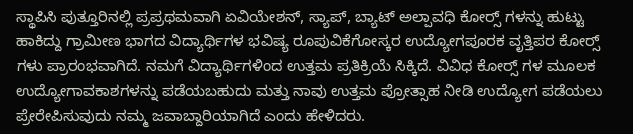ಸ್ಥಾಪಿಸಿ ಪುತ್ತೂರಿನಲ್ಲಿ ಪ್ರಪ್ರಥಮವಾಗಿ ಏವಿಯೇಶನ್, ಸ್ಯಾಪ್, ಬ್ಯಾಟ್ ಅಲ್ಪಾವಧಿ ಕೋರ್ಸ್‍ ಗಳನ್ನು ಹುಟ್ಟು ಹಾಕಿದ್ದು ಗ್ರಾಮೀಣ ಭಾಗದ ವಿದ್ಯಾರ್ಥಿಗಳ ಭವಿಷ್ಯ ರೂಪುವಿಕೆಗೋಸ್ಕರ ಉದ್ಯೋಗಪೂರಕ ವೃತ್ತಿಪರ ಕೋರ್ಸ್‍ ಗಳು ಪ್ರಾರಂಭವಾಗಿದೆ. ನಮಗೆ ವಿದ್ಯಾರ್ಥಿಗಳಿಂದ ಉತ್ತಮ ಪ್ರತಿಕ್ರಿಯೆ ಸಿಕ್ಕಿದೆ. ವಿವಿಧ ಕೋರ್ಸ್‍ ಗಳ ಮೂಲಕ ಉದ್ಯೋಗಾವಕಾಶಗಳನ್ನು ಪಡೆಯಬಹುದು ಮತ್ತು ನಾವು ಉತ್ತಮ ಪ್ರೋತ್ಸಾಹ ನೀಡಿ ಉದ್ಯೋಗ ಪಡೆಯಲು ಪ್ರೇರೇಪಿಸುವುದು ನಮ್ಮ ಜವಾಬ್ದಾರಿಯಾಗಿದೆ ಎಂದು ಹೇಳಿದರು.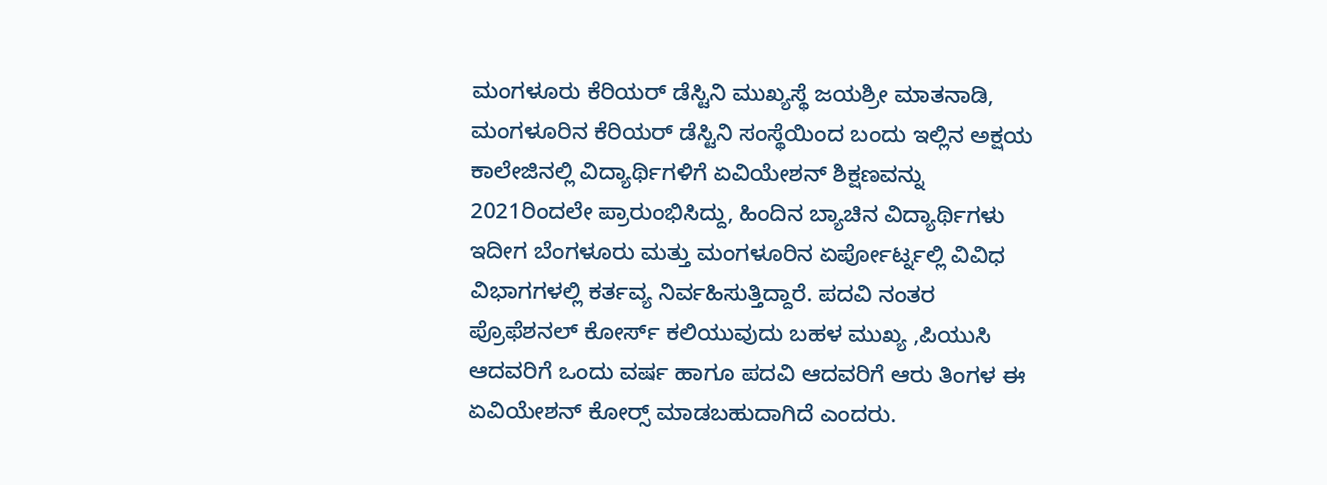ಮಂಗಳೂರು ಕೆರಿಯರ್ ಡೆಸ್ಟಿನಿ ಮುಖ್ಯಸ್ಥೆ ಜಯಶ್ರೀ ಮಾತನಾಡಿ, ಮಂಗಳೂರಿನ ಕೆರಿಯರ್ ಡೆಸ್ಟಿನಿ ಸಂಸ್ಥೆಯಿಂದ ಬಂದು ಇಲ್ಲಿನ ಅಕ್ಷಯ ಕಾಲೇಜಿನಲ್ಲಿ ವಿದ್ಯಾರ್ಥಿಗಳಿಗೆ ಏವಿಯೇಶನ್ ಶಿಕ್ಷಣವನ್ನು 2021ರಿಂದಲೇ ಪ್ರಾರುಂಭಿಸಿದ್ದು, ಹಿಂದಿನ ಬ್ಯಾಚಿನ ವಿದ್ಯಾರ್ಥಿಗಳು ಇದೀಗ ಬೆಂಗಳೂರು ಮತ್ತು ಮಂಗಳೂರಿನ ಏರ್ಪೋರ್ಟ್ನಲ್ಲಿ ವಿವಿಧ ವಿಭಾಗಗಳಲ್ಲಿ ಕರ್ತವ್ಯ ನಿರ್ವಹಿಸುತ್ತಿದ್ದಾರೆ. ಪದವಿ ನಂತರ ಪ್ರೊಫೆಶನಲ್ ಕೋರ್ಸ್ ಕಲಿಯುವುದು ಬಹಳ ಮುಖ್ಯ ,ಪಿಯುಸಿ ಆದವರಿಗೆ ಒಂದು ವರ್ಷ ಹಾಗೂ ಪದವಿ ಆದವರಿಗೆ ಆರು ತಿಂಗಳ ಈ ಏವಿಯೇಶನ್ ಕೋರ್ಸ್‍ ಮಾಡಬಹುದಾಗಿದೆ ಎಂದರು.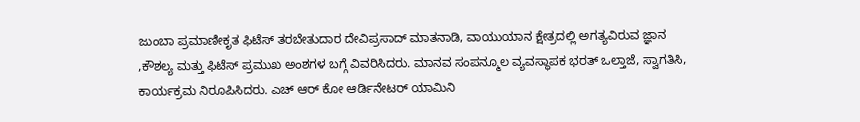ಜುಂಬಾ ಪ್ರಮಾಣೀಕೃತ ಫಿಟೆಸ್ ತರಬೇತುದಾರ ದೇವಿಪ್ರಸಾದ್ ಮಾತನಾಡಿ, ವಾಯುಯಾನ ಕ್ಷೇತ್ರದಲ್ಲಿ ಅಗತ್ಯವಿರುವ ಜ್ಞಾನ ,ಕೌಶಲ್ಯ ಮತ್ತು ಫಿಟೆಸ್ ಪ್ರಮುಖ ಅಂಶಗಳ ಬಗ್ಗೆ ವಿವರಿಸಿದರು. ಮಾನವ ಸಂಪನ್ಮೂಲ ವ್ಯವಸ್ಥಾಪಕ ಭರತ್ ಒಲ್ತಾಜೆ, ಸ್ವಾಗತಿಸಿ, ಕಾರ್ಯಕ್ರಮ ನಿರೂಪಿಸಿದರು. ಎಚ್ ಆರ್ ಕೋ ಆರ್ಡಿನೇಟರ್ ಯಾಮಿನಿ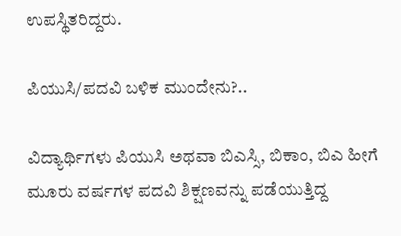ಉಪಸ್ಥಿತರಿದ್ದರು.

ಪಿಯುಸಿ/ಪದವಿ ಬಳಿಕ ಮುಂದೇನು?..

ವಿದ್ಯಾರ್ಥಿಗಳು ಪಿಯುಸಿ ಅಥವಾ ಬಿಎಸ್ಸಿ, ಬಿಕಾಂ, ಬಿಎ ಹೀಗೆ ಮೂರು ವರ್ಷಗಳ ಪದವಿ ಶಿಕ್ಷಣವನ್ನು ಪಡೆಯುತ್ತಿದ್ದ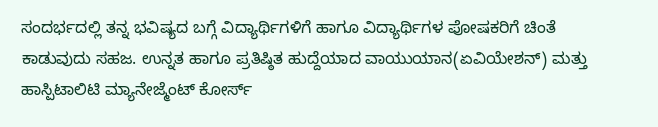ಸಂದರ್ಭದಲ್ಲಿ ತನ್ನ ಭವಿಷ್ಯದ ಬಗ್ಗೆ ವಿದ್ಯಾರ್ಥಿಗಳಿಗೆ ಹಾಗೂ ವಿದ್ಯಾರ್ಥಿಗಳ ಪೋಷಕರಿಗೆ ಚಿಂತೆ ಕಾಡುವುದು ಸಹಜ. ಉನ್ನತ ಹಾಗೂ ಪ್ರತಿಷ್ಠಿತ ಹುದ್ದೆಯಾದ ವಾಯುಯಾನ(ಏವಿಯೇಶನ್) ಮತ್ತು ಹಾಸ್ಪಿಟಾಲಿಟಿ ಮ್ಯಾನೇಜ್ಮೆಂಟ್ ಕೋರ್ಸ್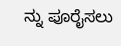ನ್ನು ಪೂರೈಸಲು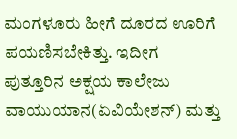ಮಂಗಳೂರು ಹೀಗೆ ದೂರದ ಊರಿಗೆ ಪಯಣಿಸಬೇಕಿತ್ತು. ಇದೀಗ ಪುತ್ತೂರಿನ ಅಕ್ಷಯ ಕಾಲೇಜು ವಾಯುಯಾನ(ಏವಿಯೇಶನ್) ಮತ್ತು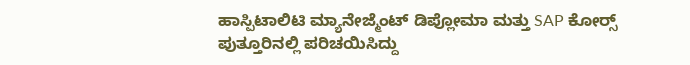ಹಾಸ್ಪಿಟಾಲಿಟಿ ಮ್ಯಾನೇಜ್ಮೆಂಟ್ ಡಿಪ್ಲೋಮಾ ಮತ್ತು SAP ಕೋರ್ಸ್‍  ಪುತ್ತೂರಿನಲ್ಲಿ ಪರಿಚಯಿಸಿದ್ದು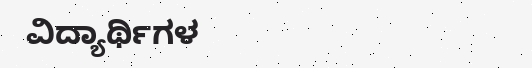ವಿದ್ಯಾರ್ಥಿಗಳ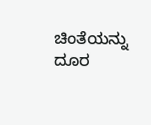ಚಿಂತೆಯನ್ನು ದೂರ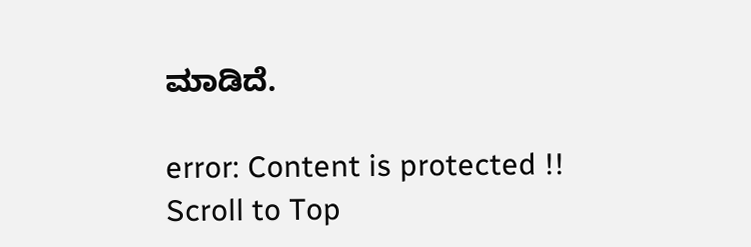ಮಾಡಿದೆ.

error: Content is protected !!
Scroll to Top